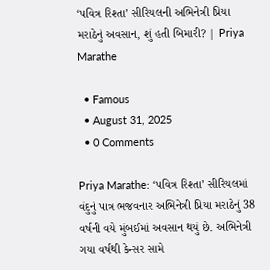‘પવિત્ર રિશ્તા’ સીરિયલની અભિનેત્રી પ્રિયા મરાઠેનું અવસાન, શું હતી બિમારી? | Priya Marathe

  • Famous
  • August 31, 2025
  • 0 Comments

Priya Marathe: ‘પવિત્ર રિશ્તા’ સીરિયલમાં વંદુનું પાત્ર ભજવનાર અભિનેત્રી પ્રિયા મરાઠેનું 38 વર્ષની વયે મુંબઈમાં અવસાન થયું છે. અભિનેત્રી ગયા વર્ષથી કેન્સર સામે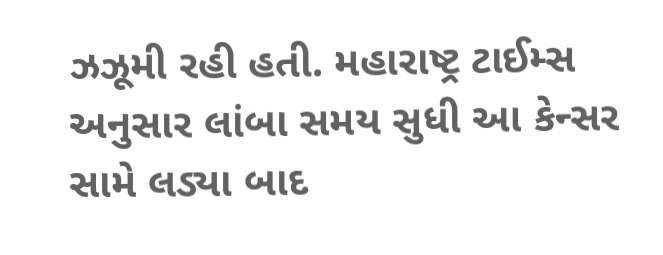ઝઝૂમી રહી હતી. મહારાષ્ટ્ર ટાઈમ્સ અનુસાર લાંબા સમય સુધી આ કેન્સર સામે લડ્યા બાદ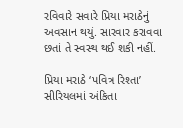રવિવારે સવારે પ્રિયા મરાઠેનું અવસાન થયું. સારવાર કરાવવા છતાં તે સ્વસ્થ થઈ શકી નહીં.

પ્રિયા મરાઠે ‘પવિત્ર રિશ્તા’ સીરિયલમાં અંકિતા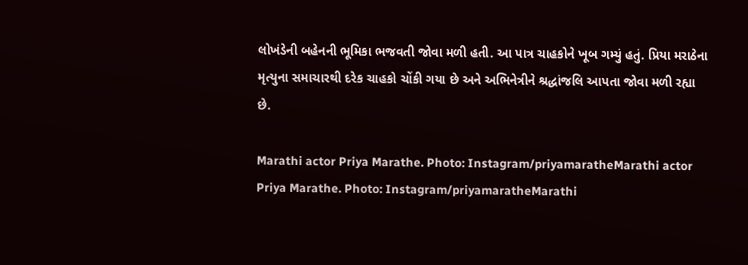લોખંડેની બહેનની ભૂમિકા ભજવતી જોવા મળી હતી. આ પાત્ર ચાહકોને ખૂબ ગમ્યું હતું. પ્રિયા મરાઠેના મૃત્યુના સમાચારથી દરેક ચાહકો ચોંકી ગયા છે અને અભિનેત્રીને શ્રદ્ધાંજલિ આપતા જોવા મળી રહ્યા છે.

Marathi actor Priya Marathe. Photo: Instagram/priyamaratheMarathi actor Priya Marathe. Photo: Instagram/priyamaratheMarathi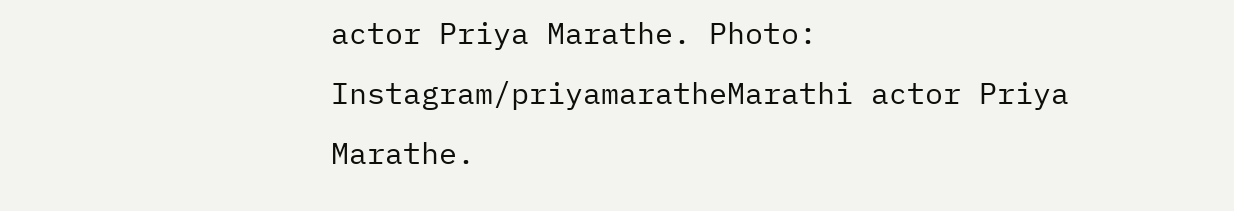actor Priya Marathe. Photo: Instagram/priyamaratheMarathi actor Priya Marathe.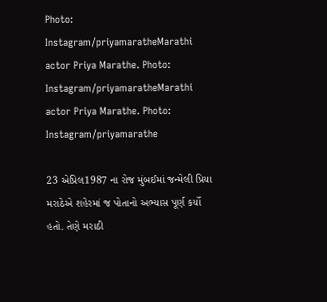Photo: Instagram/priyamaratheMarathi actor Priya Marathe. Photo: Instagram/priyamaratheMarathi actor Priya Marathe. Photo: Instagram/priyamarathe

23 એપ્રિલ1987 ના રોજ મુંબઈમાં જન્મેલી પ્રિયા મરાઠેએ શહેરમાં જ પોતાનો અભ્યાસ પૂર્ણ કર્યો હતો. તેણે મરાઠી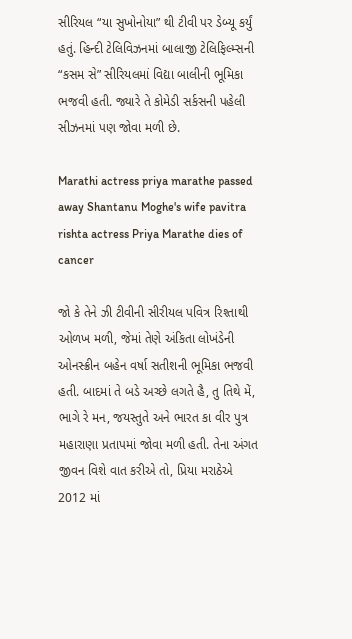સીરિયલ “યા સુખોનોયા” થી ટીવી પર ડેબ્યૂ કર્યું હતું. હિન્દી ટેલિવિઝનમાં બાલાજી ટેલિફિલ્મ્સની “કસમ સે” સીરિયલમાં વિદ્યા બાલીની ભૂમિકા ભજવી હતી. જ્યારે તે કોમેડી સર્કસની પહેલી સીઝનમાં પણ જોવા મળી છે.

Marathi actress priya marathe passed away Shantanu Moghe's wife pavitra rishta actress Priya Marathe dies of cancer

જો કે તેને ઝી ટીવીની સીરીયલ પવિત્ર રિશ્તાથી ઓળખ મળી, જેમાં તેણે અંકિતા લોખંડેની ઓનસ્ક્રીન બહેન વર્ષા સતીશની ભૂમિકા ભજવી હતી. બાદમાં તે બડે અચ્છે લગતે હૈ, તુ તિથે મેં, ભાગે રે મન, જયસ્તુતે અને ભારત કા વીર પુત્ર મહારાણા પ્રતાપમાં જોવા મળી હતી. તેના અંગત જીવન વિશે વાત કરીએ તો, પ્રિયા મરાઠેએ 2012 માં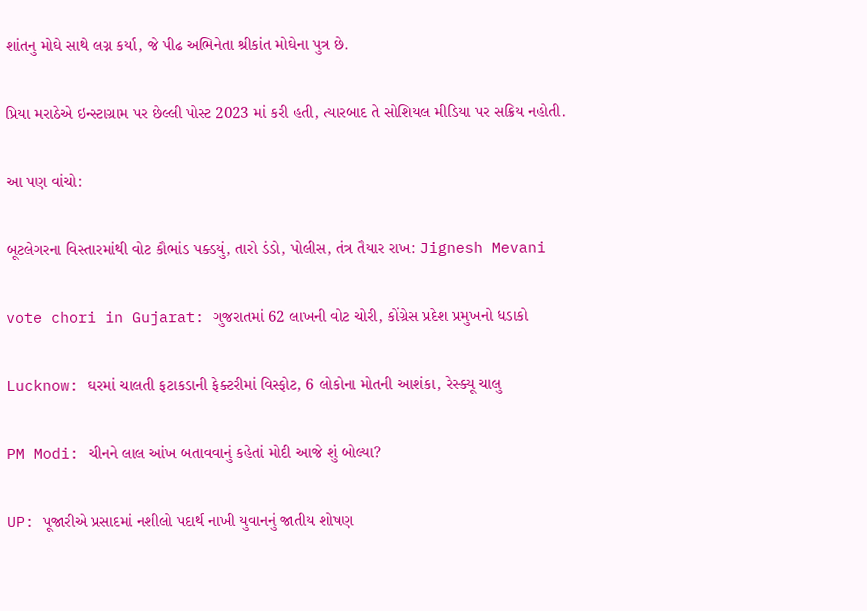શાંતનુ મોઘે સાથે લગ્ન કર્યા, જે પીઢ અભિનેતા શ્રીકાંત મોઘેના પુત્ર છે.

પ્રિયા મરાઠેએ ઇન્સ્ટાગ્રામ પર છેલ્લી પોસ્ટ 2023 માં કરી હતી, ત્યારબાદ તે સોશિયલ મીડિયા પર સક્રિય નહોતી.

આ પણ વાંચો:

બૂટલેગરના વિસ્તારમાંથી વોટ કૌભાંડ પક્ડયું, તારો ડંડો, પોલીસ, તંત્ર તૈયાર રાખ: Jignesh Mevani

vote chori in Gujarat: ગુજરાતમાં 62 લાખની વોટ ચોરી, કોંગ્રેસ પ્રદેશ પ્રમુખનો ધડાકો

Lucknow: ઘરમાં ચાલતી ફટાકડાની ફેક્ટરીમાં વિસ્ફોટ, 6 લોકોના મોતની આશંકા, રેસ્ક્યૂ ચાલુ

PM Modi: ચીનને લાલ આંખ બતાવવાનું કહેતાં મોદી આજે શું બોલ્યા?

UP: પૂજારીએ પ્રસાદમાં નશીલો પદાર્થ નાખી યુવાનનું જાતીય શોષણ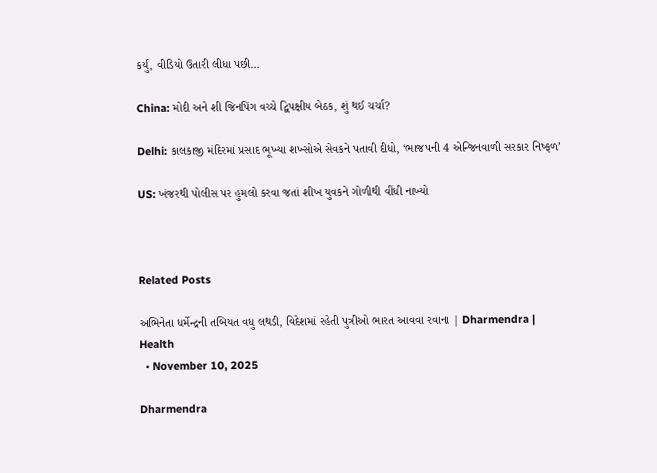કર્યું, વીડિયો ઉતારી લીધા પછી…

China: મોદી અને શી જિનપિંગ વચ્ચે દ્વિપક્ષીય બેઠક, શું થઈ ચર્ચા?

Delhi: કાલકાજી મંદિરમાં પ્રસાદ ભૂખ્યા શખ્સોએ સેવકને પતાવી દીધો, ‘ભાજપની 4 એન્જિનવાળી સરકાર નિષ્ફળ’

US: ખંજરથી પોલીસ પર હુમલો કરવા જતાં શીખ યુવકને ગોળીથી વીંધી નાખ્યો



Related Posts

અભિનેતા ધર્મેન્દ્રની તબિયત વધુ લથડી, વિદેશમાં રહેતી પુત્રીઓ ભારત આવવા રવાના | Dharmendra | Health
  • November 10, 2025

Dharmendra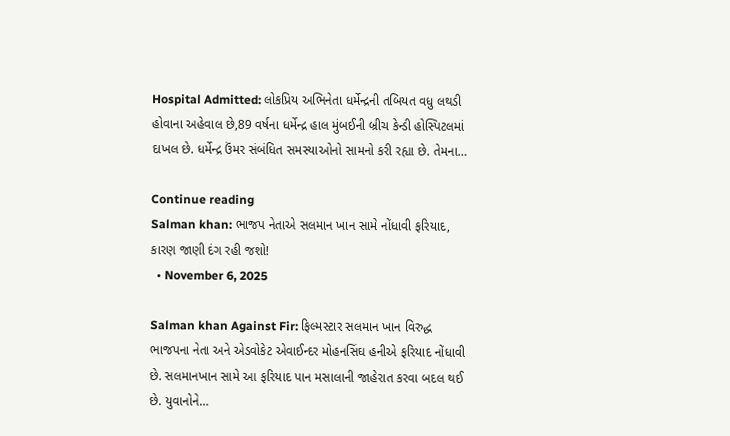Hospital Admitted: લોકપ્રિય અભિનેતા ધર્મેન્દ્રની તબિયત વધુ લથડી હોવાના અહેવાલ છે,89 વર્ષના ધર્મેન્દ્ર હાલ મુંબઈની બ્રીચ કેન્ડી હોસ્પિટલમાં દાખલ છે. ધર્મેન્દ્ર ઉંમર સંબંધિત સમસ્યાઓનો સામનો કરી રહ્યા છે. તેમના…

Continue reading
Salman khan: ભાજપ નેતાએ સલમાન ખાન સામે નોંધાવી ફરિયાદ, કારણ જાણી દંગ રહી જશો!
  • November 6, 2025

Salman khan Against Fir: ફિલ્મસ્ટાર સલમાન ખાન વિરુદ્ધ ભાજપના નેતા અને એડવોકેટ એવાઈન્દર મોહનસિંઘ હનીએ ફરિયાદ નોંધાવી છે. સલમાનખાન સામે આ ફરિયાદ પાન મસાલાની જાહેરાત કરવા બદલ થઈ છે. યુવાનોને…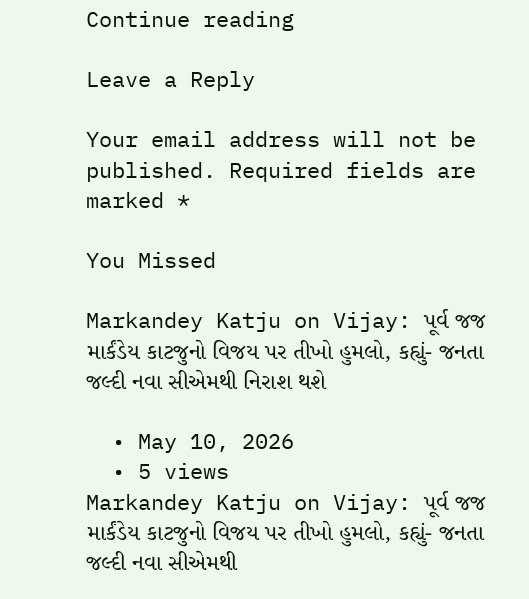Continue reading

Leave a Reply

Your email address will not be published. Required fields are marked *

You Missed

Markandey Katju on Vijay: પૂર્વ જજ માર્કંડેય કાટજુનો વિજય પર તીખો હુમલો, કહ્યું- જનતા જલ્દી નવા સીએમથી નિરાશ થશે

  • May 10, 2026
  • 5 views
Markandey Katju on Vijay: પૂર્વ જજ માર્કંડેય કાટજુનો વિજય પર તીખો હુમલો, કહ્યું- જનતા જલ્દી નવા સીએમથી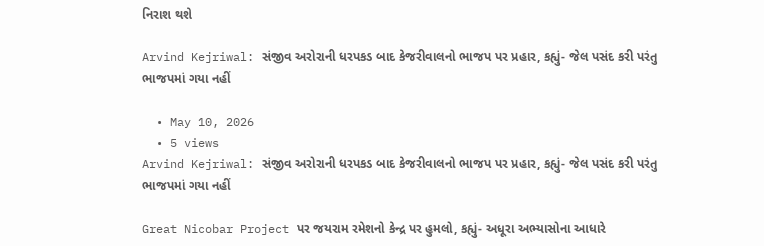નિરાશ થશે

Arvind Kejriwal: સંજીવ અરોરાની ધરપકડ બાદ કેજરીવાલનો ભાજપ પર પ્રહાર, કહ્યું- જેલ પસંદ કરી પરંતુ ભાજપમાં ગયા નહીં

  • May 10, 2026
  • 5 views
Arvind Kejriwal: સંજીવ અરોરાની ધરપકડ બાદ કેજરીવાલનો ભાજપ પર પ્રહાર, કહ્યું- જેલ પસંદ કરી પરંતુ ભાજપમાં ગયા નહીં

Great Nicobar Project પર જયરામ રમેશનો કેન્દ્ર પર હુમલો, કહ્યું- અધૂરા અભ્યાસોના આધારે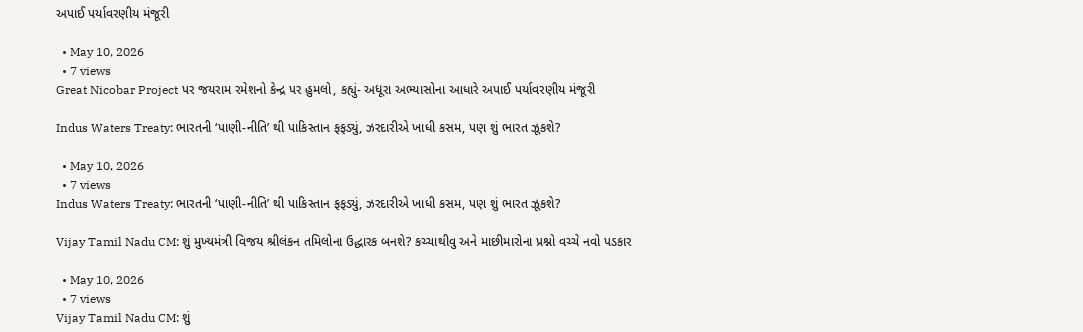અપાઈ પર્યાવરણીય મંજૂરી

  • May 10, 2026
  • 7 views
Great Nicobar Project પર જયરામ રમેશનો કેન્દ્ર પર હુમલો, કહ્યું- અધૂરા અભ્યાસોના આધારે અપાઈ પર્યાવરણીય મંજૂરી

Indus Waters Treaty: ભારતની ‘પાણી-નીતિ’ થી પાકિસ્તાન ફફડ્યું, ઝરદારીએ ખાધી કસમ, પણ શું ભારત ઝૂકશે?

  • May 10, 2026
  • 7 views
Indus Waters Treaty: ભારતની ‘પાણી-નીતિ’ થી પાકિસ્તાન ફફડ્યું, ઝરદારીએ ખાધી કસમ, પણ શું ભારત ઝૂકશે?

Vijay Tamil Nadu CM: શું મુખ્યમંત્રી વિજય શ્રીલંકન તમિલોના ઉદ્ધારક બનશે? કચ્ચાથીવુ અને માછીમારોના પ્રશ્નો વચ્ચે નવો પડકાર

  • May 10, 2026
  • 7 views
Vijay Tamil Nadu CM: શું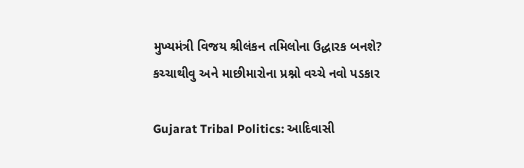મુખ્યમંત્રી વિજય શ્રીલંકન તમિલોના ઉદ્ધારક બનશે? કચ્ચાથીવુ અને માછીમારોના પ્રશ્નો વચ્ચે નવો પડકાર

Gujarat Tribal Politics: આદિવાસી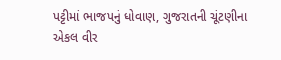પટ્ટીમાં ભાજપનું ધોવાણ, ગુજરાતની ચૂંટણીના એકલ વીર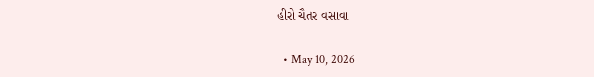હીરો ચૈતર વસાવા

  • May 10, 2026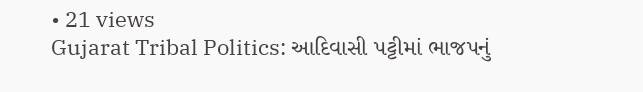• 21 views
Gujarat Tribal Politics: આદિવાસી પટ્ટીમાં ભાજપનું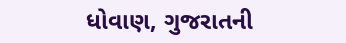ધોવાણ, ગુજરાતની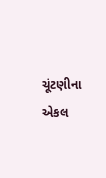ચૂંટણીના એકલ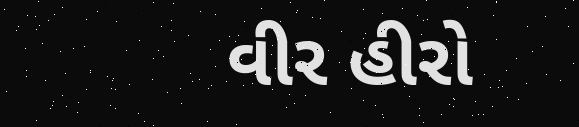વીર હીરો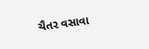ચૈતર વસાવા